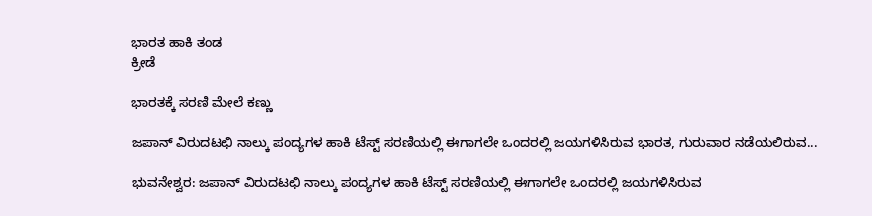ಭಾರತ ಹಾಕಿ ತಂಡ
ಕ್ರೀಡೆ

ಭಾರತಕ್ಕೆ ಸರಣಿ ಮೇಲೆ ಕಣ್ಣು

ಜಪಾನ್ ವಿರುದಟಛಿ ನಾಲ್ಕು ಪಂದ್ಯಗಳ ಹಾಕಿ ಟೆಸ್ಟ್ ಸರಣಿಯಲ್ಲಿ ಈಗಾಗಲೇ ಒಂದರಲ್ಲಿ ಜಯಗಳಿಸಿರುವ ಭಾರತ, ಗುರುವಾರ ನಡೆಯಲಿರುವ...

ಭುವನೇಶ್ವರ: ಜಪಾನ್ ವಿರುದಟಛಿ ನಾಲ್ಕು ಪಂದ್ಯಗಳ ಹಾಕಿ ಟೆಸ್ಟ್ ಸರಣಿಯಲ್ಲಿ ಈಗಾಗಲೇ ಒಂದರಲ್ಲಿ ಜಯಗಳಿಸಿರುವ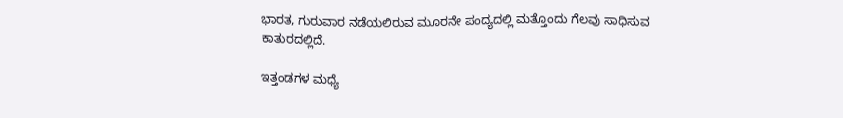ಭಾರತ, ಗುರುವಾರ ನಡೆಯಲಿರುವ ಮೂರನೇ ಪಂದ್ಯದಲ್ಲಿ ಮತ್ತೊಂದು ಗೆಲವು ಸಾಧಿಸುವ ಕಾತುರದಲ್ಲಿದೆ.

ಇತ್ತಂಡಗಳ ಮಧ್ಯೆ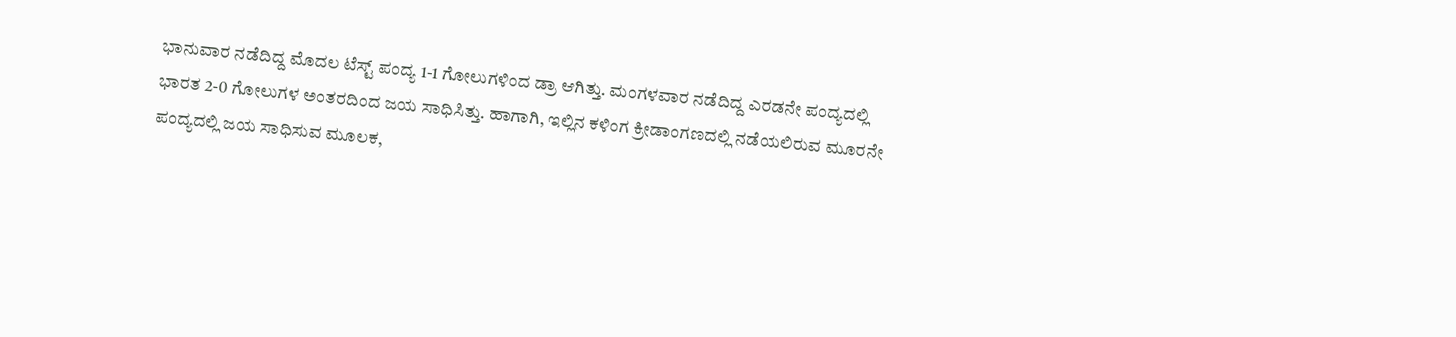ಭಾನುವಾರ ನಡೆದಿದ್ದ ಮೊದಲ ಟೆಸ್ಟ್ ಪಂದ್ಯ 1-1 ಗೋಲುಗಳಿಂದ ಡ್ರಾ ಆಗಿತ್ತು. ಮಂಗಳವಾರ ನಡೆದಿದ್ದ ಎರಡನೇ ಪಂದ್ಯದಲ್ಲಿ ಭಾರತ 2-0 ಗೋಲುಗಳ ಅಂತರದಿಂದ ಜಯ ಸಾಧಿಸಿತ್ತು. ಹಾಗಾಗಿ, ಇಲ್ಲಿನ ಕಳಿಂಗ ಕ್ರೀಡಾಂಗಣದಲ್ಲಿ ನಡೆಯಲಿರುವ ಮೂರನೇ ಪಂದ್ಯದಲ್ಲಿ ಜಯ ಸಾಧಿಸುವ ಮೂಲಕ,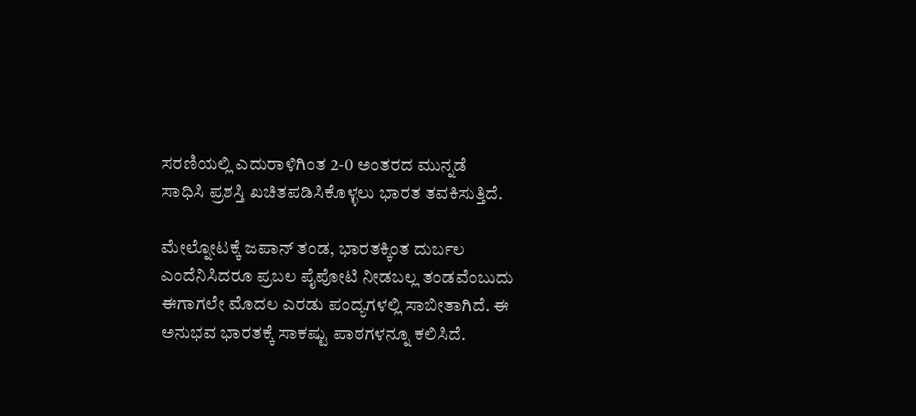ಸರಣಿಯಲ್ಲಿ ಎದುರಾಳಿಗಿಂತ 2-0 ಅಂತರದ ಮುನ್ನಡೆ
ಸಾಧಿಸಿ ಪ್ರಶಸ್ತಿ ಖಚಿತಪಡಿಸಿಕೊಳ್ಳಲು ಭಾರತ ತವಕಿಸುತ್ತಿದೆ.

ಮೇಲ್ನೋಟಕ್ಕೆ ಜಪಾನ್ ತಂಡ, ಭಾರತಕ್ಕಿಂತ ದುರ್ಬಲ ಎಂದೆನಿಸಿದರೂ ಪ್ರಬಲ ಪೈಪೋಟಿ ನೀಡಬಲ್ಲ ತಂಡವೆಂಬುದು ಈಗಾಗಲೇ ಮೊದಲ ಎರಡು ಪಂದ್ಯಗಳಲ್ಲಿ ಸಾಬೀತಾಗಿದೆ. ಈ ಅನುಭವ ಭಾರತಕ್ಕೆ ಸಾಕಷ್ಟು ಪಾಠಗಳನ್ನೂ ಕಲಿಸಿದೆ.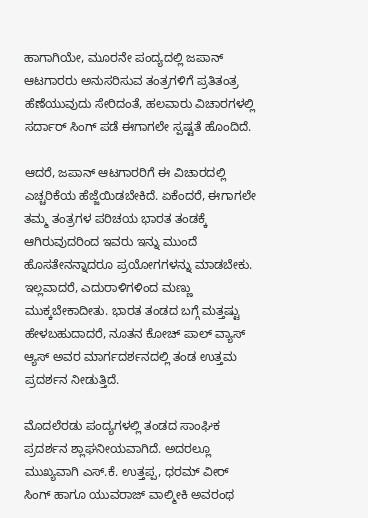ಹಾಗಾಗಿಯೇ, ಮೂರನೇ ಪಂದ್ಯದಲ್ಲಿ ಜಪಾನ್ ಆಟಗಾರರು ಅನುಸರಿಸುವ ತಂತ್ರಗಳಿಗೆ ಪ್ರತಿತಂತ್ರ ಹೆಣೆಯುವುದು ಸೇರಿದಂತೆ, ಹಲವಾರು ವಿಚಾರಗಳಲ್ಲಿ ಸರ್ದಾರ್ ಸಿಂಗ್ ಪಡೆ ಈಗಾಗಲೇ ಸ್ಪಷ್ಟತೆ ಹೊಂದಿದೆ.

ಆದರೆ, ಜಪಾನ್ ಆಟಗಾರರಿಗೆ ಈ ವಿಚಾರದಲ್ಲಿ ಎಚ್ಚರಿಕೆಯ ಹೆಜ್ಜೆಯಿಡಬೇಕಿದೆ. ಏಕೆಂದರೆ, ಈಗಾಗಲೇ ತಮ್ಮ ತಂತ್ರಗಳ ಪರಿಚಯ ಭಾರತ ತಂಡಕ್ಕೆ ಆಗಿರುವುದರಿಂದ ಇವರು ಇನ್ನು ಮುಂದೆ ಹೊಸತೇನನ್ನಾದರೂ ಪ್ರಯೋಗಗಳನ್ನು ಮಾಡಬೇಕು. ಇಲ್ಲವಾದರೆ, ಎದುರಾಳಿಗಳಿಂದ ಮಣ್ಣು ಮುಕ್ಕಬೇಕಾದೀತು. ಭಾರತ ತಂಡದ ಬಗ್ಗೆ ಮತ್ತಷ್ಟು ಹೇಳಬಹುದಾದರೆ, ನೂತನ ಕೋಚ್ ಪಾಲ್ ವ್ಯಾಸ್ ಆ್ಯಸ್ ಅವರ ಮಾರ್ಗದರ್ಶನದಲ್ಲಿ ತಂಡ ಉತ್ತಮ ಪ್ರದರ್ಶನ ನೀಡುತ್ತಿದೆ.

ಮೊದಲೆರಡು ಪಂದ್ಯಗಳಲ್ಲಿ ತಂಡದ ಸಾಂಘಿಕ ಪ್ರದರ್ಶನ ಶ್ಲಾಘನೀಯವಾಗಿದೆ. ಅದರಲ್ಲೂ ಮುಖ್ಯವಾಗಿ ಎಸ್.ಕೆ. ಉತ್ತಪ್ಪ, ಧರಮ್ ವೀರ್ ಸಿಂಗ್ ಹಾಗೂ ಯುವರಾಜ್ ವಾಲ್ಮೀಕಿ ಅವರಂಥ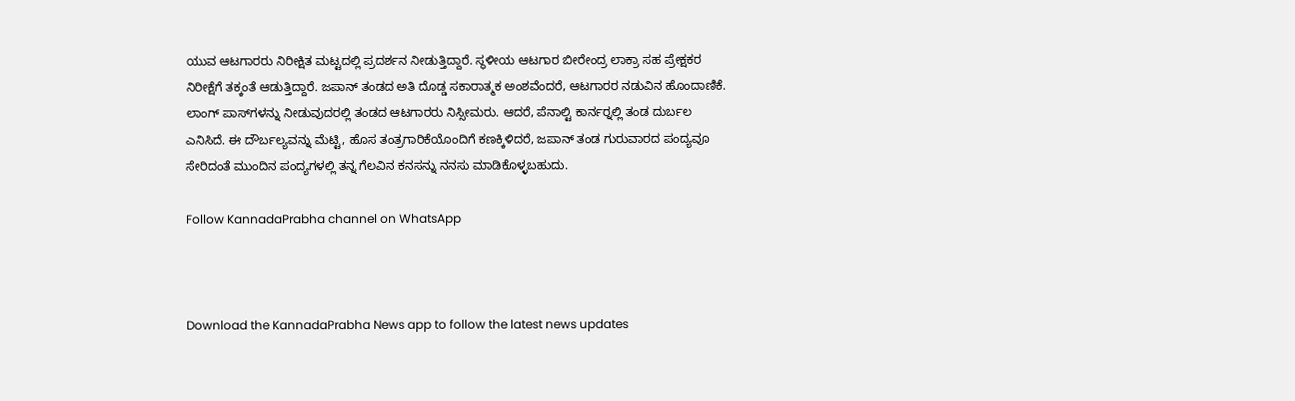ಯುವ ಆಟಗಾರರು ನಿರೀಕ್ಷಿತ ಮಟ್ಟದಲ್ಲಿ ಪ್ರದರ್ಶನ ನೀಡುತ್ತಿದ್ದಾರೆ. ಸ್ಥಳೀಯ ಆಟಗಾರ ಬೀರೇಂದ್ರ ಲಾಕ್ರಾ ಸಹ ಪ್ರೇಕ್ಷಕರ ನಿರೀಕ್ಷೆಗೆ ತಕ್ಕಂತೆ ಆಡುತ್ತಿದ್ದಾರೆ. ಜಪಾನ್ ತಂಡದ ಅತಿ ದೊಡ್ಡ ಸಕಾರಾತ್ಮಕ ಅಂಶವೆಂದರೆ, ಆಟಗಾರರ ನಡುವಿನ ಹೊಂದಾಣಿಕೆ. ಲಾಂಗ್ ಪಾಸ್‍ಗಳನ್ನು ನೀಡುವುದರಲ್ಲಿ ತಂಡದ ಆಟಗಾರರು ನಿಸ್ಸೀಮರು. ಆದರೆ, ಪೆನಾಲ್ಟಿ ಕಾರ್ನರ್‍ನಲ್ಲಿ ತಂಡ ದುರ್ಬಲ ಎನಿಸಿದೆ. ಈ ದೌರ್ಬಲ್ಯವನ್ನು ಮೆಟ್ಟಿ, ಹೊಸ ತಂತ್ರಗಾರಿಕೆಯೊಂದಿಗೆ ಕಣಕ್ಕಿಳಿದರೆ, ಜಪಾನ್ ತಂಡ ಗುರುವಾರದ ಪಂದ್ಯವೂ ಸೇರಿದಂತೆ ಮುಂದಿನ ಪಂದ್ಯಗಳಲ್ಲಿ ತನ್ನ ಗೆಲವಿನ ಕನಸನ್ನು ನನಸು ಮಾಡಿಕೊಳ್ಳಬಹುದು.

Follow KannadaPrabha channel on WhatsApp



Download the KannadaPrabha News app to follow the latest news updates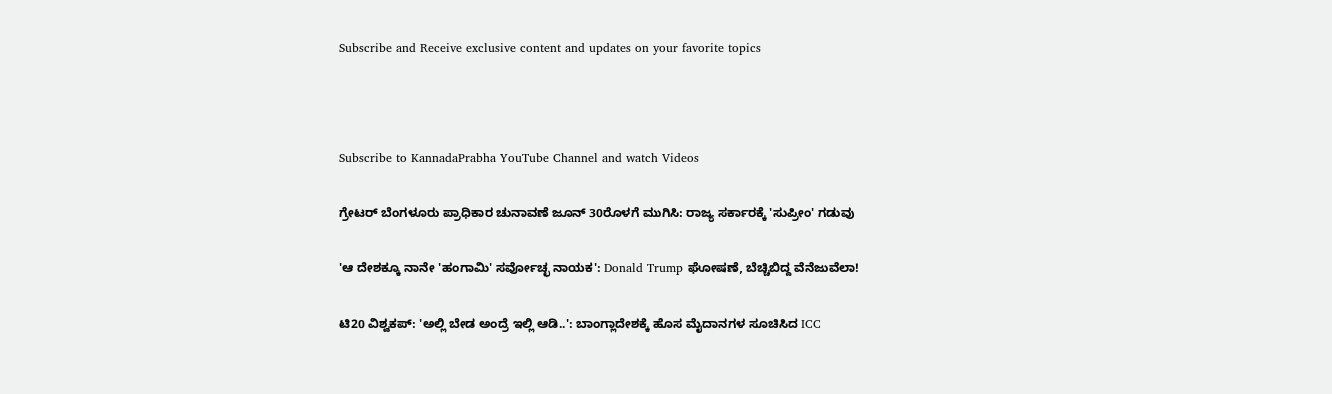Subscribe and Receive exclusive content and updates on your favorite topics



Subscribe to KannadaPrabha YouTube Channel and watch Videos

ಗ್ರೇಟರ್ ಬೆಂಗಳೂರು ಪ್ರಾಧಿಕಾರ ಚುನಾವಣೆ ಜೂನ್ 30ರೊಳಗೆ ಮುಗಿಸಿ: ರಾಜ್ಯ ಸರ್ಕಾರಕ್ಕೆ 'ಸುಪ್ರೀಂ' ಗಡುವು

'ಆ ದೇಶಕ್ಕೂ ನಾನೇ 'ಹಂಗಾಮಿ' ಸರ್ವೋಚ್ಛ ನಾಯಕ': Donald Trump ಘೋಷಣೆ, ಬೆಚ್ಚಿಬಿದ್ದ ವೆನೆಜುವೆಲಾ!

ಟಿ20 ವಿಶ್ವಕಪ್: 'ಅಲ್ಲಿ ಬೇಡ ಅಂದ್ರೆ ಇಲ್ಲಿ ಆಡಿ..': ಬಾಂಗ್ಲಾದೇಶಕ್ಕೆ ಹೊಸ ಮೈದಾನಗಳ ಸೂಚಿಸಿದ ICC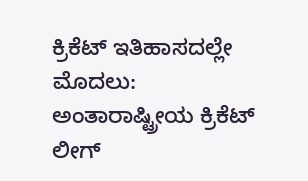ಕ್ರಿಕೆಟ್ ಇತಿಹಾಸದಲ್ಲೇ ಮೊದಲು: ಅಂತಾರಾಷ್ಟ್ರೀಯ ಕ್ರಿಕೆಟ್ ಲೀಗ್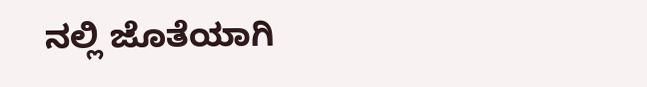ನಲ್ಲಿ ಜೊತೆಯಾಗಿ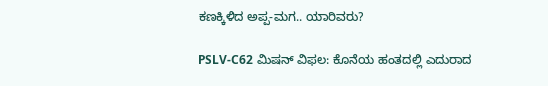ಕಣಕ್ಕಿಳಿದ ಅಪ್ಪ-ಮಗ.. ಯಾರಿವರು?

PSLV-C62 ಮಿಷನ್ ವಿಫಲ: ಕೊನೆಯ ಹಂತದಲ್ಲಿ ಎದುರಾದ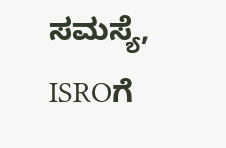ಸಮಸ್ಯೆ, ISROಗೆ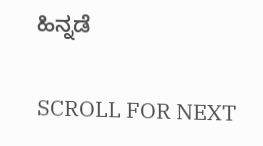ಹಿನ್ನಡೆ

SCROLL FOR NEXT